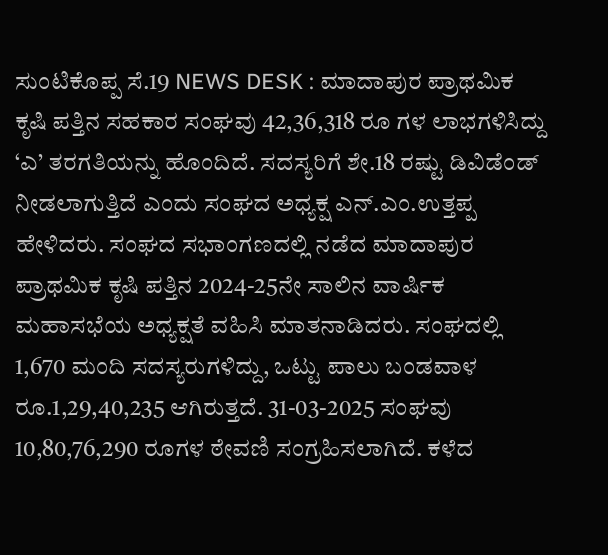ಸುಂಟಿಕೊಪ್ಪ ಸೆ.19 NEWS DESK : ಮಾದಾಪುರ ಪ್ರಾಥಮಿಕ ಕೃಷಿ ಪತ್ತಿನ ಸಹಕಾರ ಸಂಘವು 42,36,318 ರೂ ಗಳ ಲಾಭಗಳಿಸಿದ್ದು ‘ಎ’ ತರಗತಿಯನ್ನು ಹೊಂದಿದೆ. ಸದಸ್ಯರಿಗೆ ಶೇ.18 ರಷ್ಟು ಡಿವಿಡೆಂಡ್ ನೀಡಲಾಗುತ್ತಿದೆ ಎಂದು ಸಂಘದ ಅಧ್ಯಕ್ಷ ಎನ್.ಎಂ.ಉತ್ತಪ್ಪ ಹೇಳಿದರು. ಸಂಘದ ಸಭಾಂಗಣದಲ್ಲಿ ನಡೆದ ಮಾದಾಪುರ ಪ್ರಾಥಮಿಕ ಕೃಷಿ ಪತ್ತಿನ 2024-25ನೇ ಸಾಲಿನ ವಾರ್ಷಿಕ ಮಹಾಸಭೆಯ ಅಧ್ಯಕ್ಷತೆ ವಹಿಸಿ ಮಾತನಾಡಿದರು. ಸಂಘದಲ್ಲಿ 1,670 ಮಂದಿ ಸದಸ್ಯರುಗಳಿದ್ದು, ಒಟ್ಟು ಪಾಲು ಬಂಡವಾಳ ರೂ.1,29,40,235 ಆಗಿರುತ್ತದೆ. 31-03-2025 ಸಂಘವು 10,80,76,290 ರೂಗಳ ಠೇವಣಿ ಸಂಗ್ರಹಿಸಲಾಗಿದೆ. ಕಳೆದ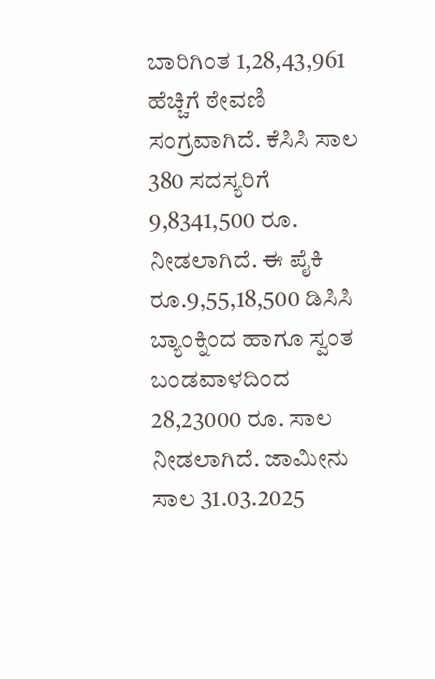ಬಾರಿಗಿಂತ 1,28,43,961 ಹೆಚ್ಚಿಗೆ ಠೇವಣಿ ಸಂಗ್ರವಾಗಿದೆ. ಕೆಸಿಸಿ ಸಾಲ 380 ಸದಸ್ಯರಿಗೆ 9,8341,500 ರೂ. ನೀಡಲಾಗಿದೆ. ಈ ಪೈಕಿ ರೂ.9,55,18,500 ಡಿಸಿಸಿ ಬ್ಯಾಂಕ್ನಿಂದ ಹಾಗೂ ಸ್ವಂತ ಬಂಡವಾಳದಿಂದ 28,23000 ರೂ. ಸಾಲ ನೀಡಲಾಗಿದೆ. ಜಾಮೀನು ಸಾಲ 31.03.2025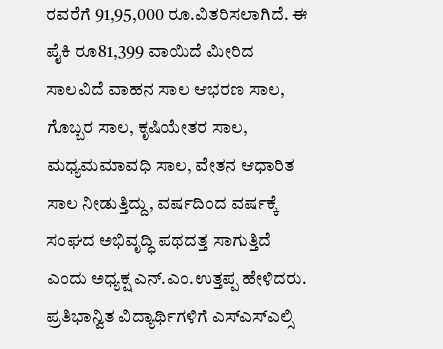ರವರೆಗೆ 91,95,000 ರೂ.ವಿತರಿಸಲಾಗಿದೆ. ಈ ಪೈಕಿ ರೂ81,399 ವಾಯಿದೆ ಮೀರಿದ ಸಾಲವಿದೆ ವಾಹನ ಸಾಲ ಆಭರಣ ಸಾಲ, ಗೊಬ್ಬರ ಸಾಲ, ಕೃಷಿಯೇತರ ಸಾಲ, ಮಧ್ಯಮಮಾವಧಿ ಸಾಲ, ವೇತನ ಆಧಾರಿತ ಸಾಲ ನೀಡುತ್ತಿದ್ದು, ವರ್ಷದಿಂದ ವರ್ಷಕ್ಕೆ ಸಂಘದ ಅಭಿವೃದ್ಧಿ ಪಥದತ್ತ ಸಾಗುತ್ತಿದೆ ಎಂದು ಅಧ್ಯಕ್ಷ ಎನ್.ಎಂ.ಉತ್ತಪ್ಪ ಹೇಳಿದರು. ಪ್ರತಿಭಾನ್ವಿತ ವಿದ್ಯಾರ್ಥಿಗಳಿಗೆ ಎಸ್ಎಸ್ಎಲ್ಸಿ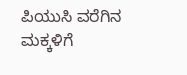ಪಿಯುಸಿ ವರೆಗಿನ ಮಕ್ಕಳಿಗೆ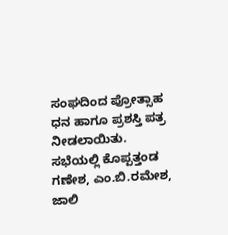ಸಂಘದಿಂದ ಪ್ರೋತ್ಸಾಹ ಧನ ಹಾಗೂ ಪ್ರಶಸ್ತಿ ಪತ್ರ ನೀಡಲಾಯಿತು. ಸಭೆಯಲ್ಲಿ ಕೊಪ್ಪತ್ತಂಡ ಗಣೇಶ, ಎಂ.ಬಿ.ರಮೇಶ, ಜಾಲಿ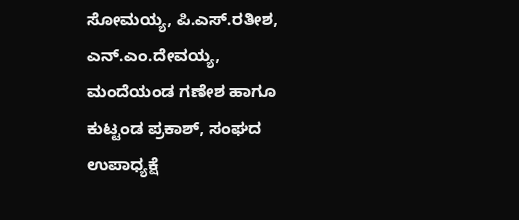ಸೋಮಯ್ಯ, ಪಿ.ಎಸ್.ರತೀಶ, ಎನ್.ಎಂ.ದೇವಯ್ಯ, ಮಂದೆಯಂಡ ಗಣೇಶ ಹಾಗೂ ಕುಟ್ಟಂಡ ಪ್ರಕಾಶ್, ಸಂಘದ ಉಪಾಧ್ಯಕ್ಷೆ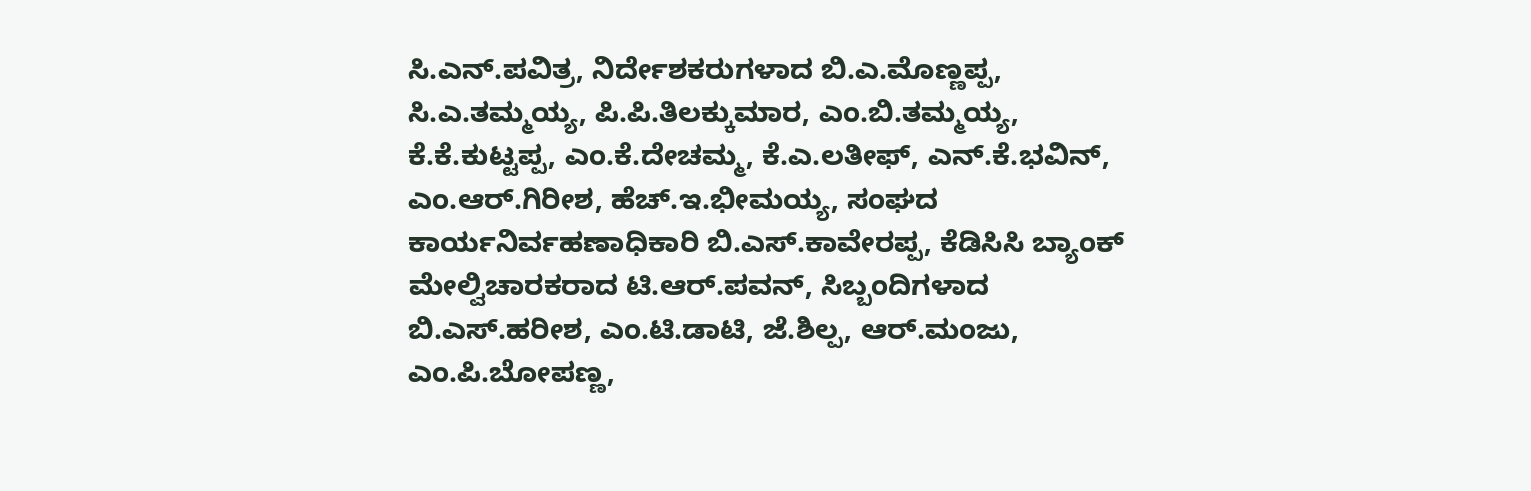ಸಿ.ಎನ್.ಪವಿತ್ರ, ನಿರ್ದೇಶಕರುಗಳಾದ ಬಿ.ಎ.ಮೊಣ್ಣಪ್ಪ, ಸಿ.ಎ.ತಮ್ಮಯ್ಯ, ಪಿ.ಪಿ.ತಿಲಕ್ಕುಮಾರ, ಎಂ.ಬಿ.ತಮ್ಮಯ್ಯ, ಕೆ.ಕೆ.ಕುಟ್ಟಪ್ಪ, ಎಂ.ಕೆ.ದೇಚಮ್ಮ, ಕೆ.ಎ.ಲತೀಫ್, ಎನ್.ಕೆ.ಭವಿನ್, ಎಂ.ಆರ್.ಗಿರೀಶ, ಹೆಚ್.ಇ.ಭೀಮಯ್ಯ, ಸಂಘದ ಕಾರ್ಯನಿರ್ವಹಣಾಧಿಕಾರಿ ಬಿ.ಎಸ್.ಕಾವೇರಪ್ಪ, ಕೆಡಿಸಿಸಿ ಬ್ಯಾಂಕ್ ಮೇಲ್ವಿಚಾರಕರಾದ ಟಿ.ಆರ್.ಪವನ್, ಸಿಬ್ಬಂದಿಗಳಾದ ಬಿ.ಎಸ್.ಹರೀಶ, ಎಂ.ಟಿ.ಡಾಟಿ, ಜೆ.ಶಿಲ್ಪ, ಆರ್.ಮಂಜು, ಎಂ.ಪಿ.ಬೋಪಣ್ಣ,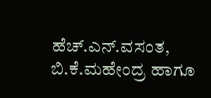ಹೆಚ್.ಎನ್.ವಸಂತ, ಬಿ.ಕೆ.ಮಹೇಂದ್ರ ಹಾಗೂ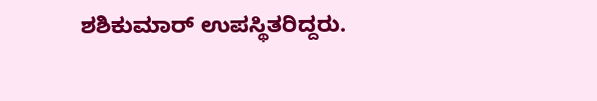ಶಶಿಕುಮಾರ್ ಉಪಸ್ಥಿತರಿದ್ದರು.